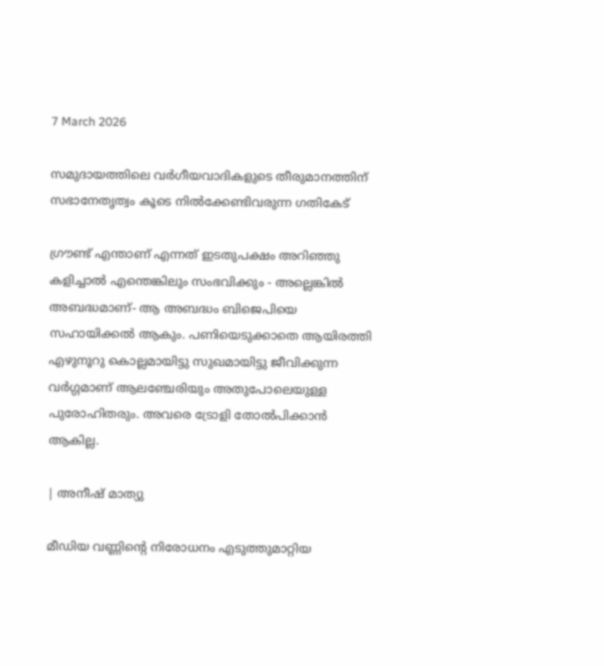7 March 2026

സമുദായത്തിലെ വർഗീയവാദികളുടെ തീരുമാനത്തിന് സഭാനേതൃത്വം കൂടെ നിൽക്കേണ്ടിവരുന്ന ഗതികേട്

ഗ്രൗണ്ട് എന്താണ് എന്നത് ഇടതുപക്ഷം അറിഞ്ഞു കളിച്ചാൽ എന്തെങ്കിലും സംഭവിക്കും - അല്ലെങ്കിൽ അബദ്ധമാണ്- ആ അബദ്ധം ബിജെപിയെ സഹായിക്കൽ ആകും. പണിയെടുക്കാതെ ആയിരത്തി എഴുനൂറു കൊല്ലമായിട്ടു സുഖമായിട്ടു ജീവിക്കുന്ന വർഗ്ഗമാണ് ആലഞ്ചേരിയും അതുപോലെയുള്ള പുരോഹിതരും. അവരെ ട്രോളി തോൽപിക്കാൻ ആകില്ല.

| അനീഷ് മാത്യു

മീഡിയ വണ്ണിന്റെ നിരോധനം എടുത്തുമാറ്റിയ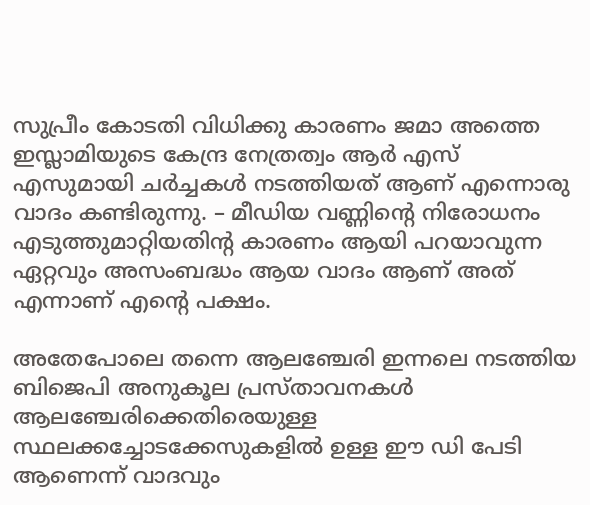സുപ്രീം കോടതി വിധിക്കു കാരണം ജമാ അത്തെ ഇസ്ലാമിയുടെ കേന്ദ്ര നേത്രത്വം ആർ എസ് എസുമായി ചർച്ചകൾ നടത്തിയത് ആണ് എന്നൊരു വാദം കണ്ടിരുന്നു. – മീഡിയ വണ്ണിന്റെ നിരോധനം എടുത്തുമാറ്റിയതിന്റ കാരണം ആയി പറയാവുന്ന ഏറ്റവും അസംബദ്ധം ആയ വാദം ആണ് അത് എന്നാണ് എന്റെ പക്ഷം.

അതേപോലെ തന്നെ ആലഞ്ചേരി ഇന്നലെ നടത്തിയ ബിജെപി അനുകൂല പ്രസ്താവനകൾ ആലഞ്ചേരിക്കെതിരെയുള്ള സ്ഥലക്കച്ചോടക്കേസുകളിൽ ഉള്ള ഈ ഡി പേടി ആണെന്ന് വാദവും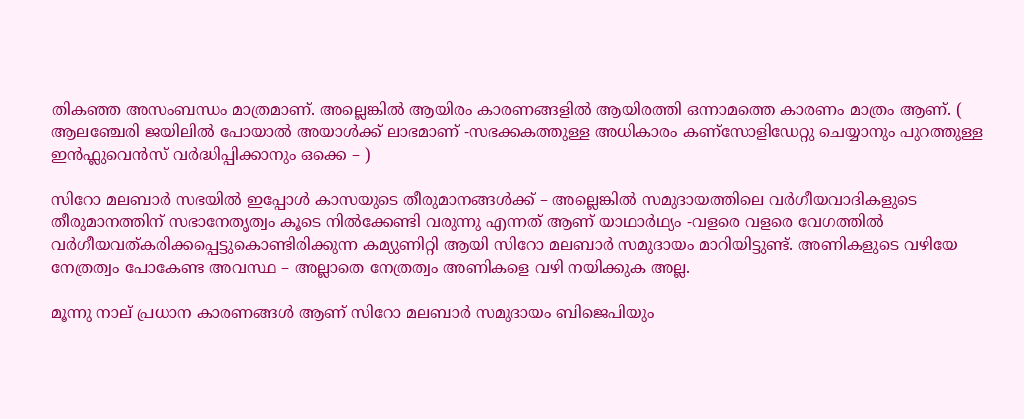തികഞ്ഞ അസംബന്ധം മാത്രമാണ്. അല്ലെങ്കിൽ ആയിരം കാരണങ്ങളിൽ ആയിരത്തി ഒന്നാമത്തെ കാരണം മാത്രം ആണ്. ( ആലഞ്ചേരി ജയിലിൽ പോയാൽ അയാൾക്ക് ലാഭമാണ് -സഭക്കകത്തുള്ള അധികാരം കണ്സോളിഡേറ്റു ചെയ്യാനും പുറത്തുള്ള ഇൻഫ്ലുവെൻസ് വർദ്ധിപ്പിക്കാനും ഒക്കെ – )

സിറോ മലബാർ സഭയിൽ ഇപ്പോൾ കാസയുടെ തീരുമാനങ്ങൾക്ക് – അല്ലെങ്കിൽ സമുദായത്തിലെ വർഗീയവാദികളുടെ തീരുമാനത്തിന് സഭാനേതൃത്വം കൂടെ നിൽക്കേണ്ടി വരുന്നു എന്നത് ആണ് യാഥാർഥ്യം -വളരെ വളരെ വേഗത്തിൽ വർഗീയവത്കരിക്കപ്പെട്ടുകൊണ്ടിരിക്കുന്ന കമ്യുണിറ്റി ആയി സിറോ മലബാർ സമുദായം മാറിയിട്ടുണ്ട്. അണികളുടെ വഴിയേ നേത്രത്വം പോകേണ്ട അവസ്ഥ – അല്ലാതെ നേത്രത്വം അണികളെ വഴി നയിക്കുക അല്ല.

മൂന്നു നാല് പ്രധാന കാരണങ്ങൾ ആണ് സിറോ മലബാർ സമുദായം ബിജെപിയും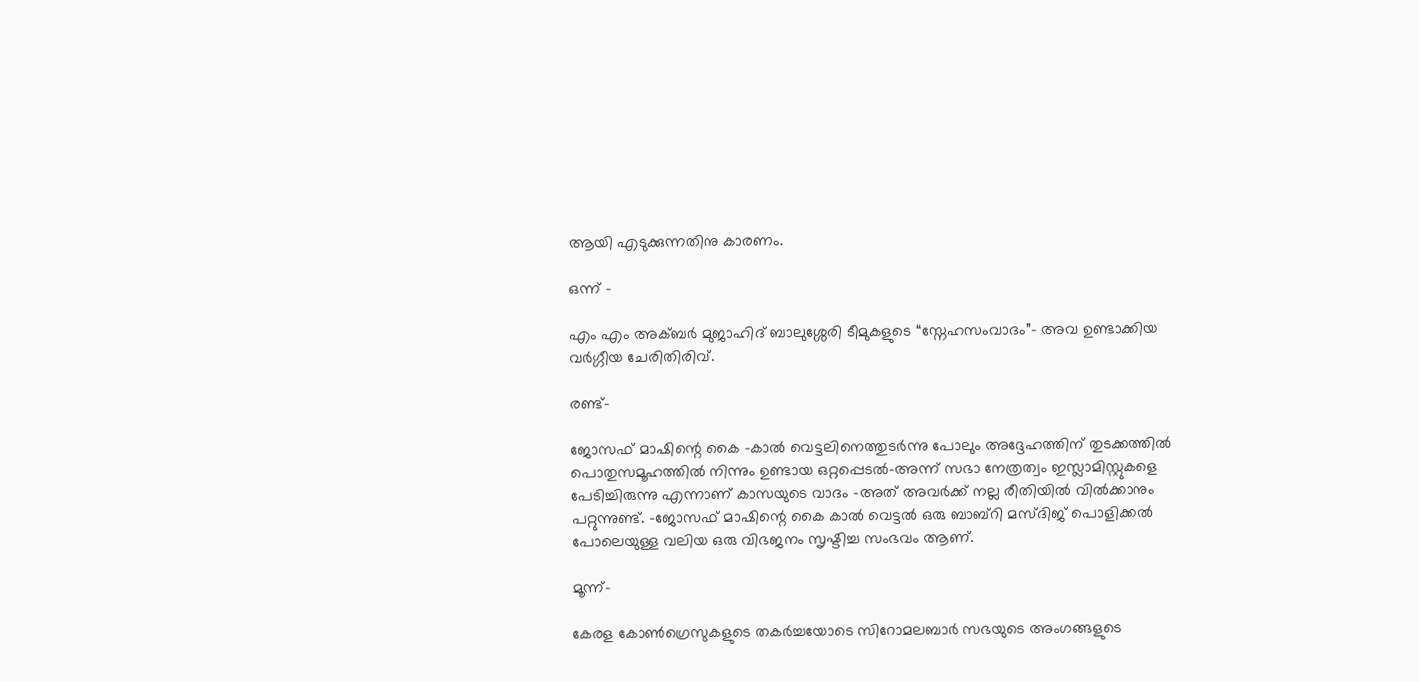ആയി എടുക്കുന്നതിനു കാരണം.

ഒന്ന് –

എം എം അക്ബർ മുജാഹിദ് ബാലുശ്ശേരി ടീമുകളുടെ “സ്നേഹസംവാദം”- അവ ഉണ്ടാക്കിയ വർഗ്ഗീയ ചേരിതിരിവ്.

രണ്ട്-

ജോസഫ് മാഷിന്റെ കൈ -കാൽ വെട്ടലിനെത്തുടർന്നു പോലും അദ്ദേഹത്തിന് തുടക്കത്തിൽ പൊതുസമൂഹത്തിൽ നിന്നും ഉണ്ടായ ഒറ്റപ്പെടൽ-അന്ന് സഭാ നേത്രത്വം ഇസ്ലാമിസ്റ്റുകളെ പേടിച്ചിരുന്നു എന്നാണ് കാസയുടെ വാദം -അത് അവർക്ക് നല്ല രീതിയിൽ വിൽക്കാനും പറ്റുന്നുണ്ട്. -ജോസഫ് മാഷിന്റെ കൈ കാൽ വെട്ടൽ ഒരു ബാബ്‌റി മസ്ദിജ് പൊളിക്കൽ പോലെയുള്ള വലിയ ഒരു വിഭജനം സൃഷ്ടിച്ച സംഭവം ആണ്.

മൂന്ന്-

കേരള കോൺഗ്രെസുകളുടെ തകർച്ചയോടെ സിറോമലബാർ സഭയുടെ അംഗങ്ങളുടെ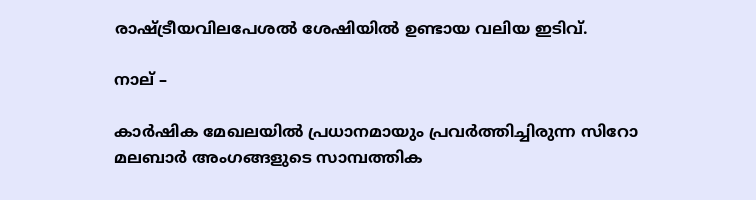രാഷ്ട്രീയവിലപേശൽ ശേഷിയിൽ ഉണ്ടായ വലിയ ഇടിവ്.

നാല് –

കാർഷിക മേഖലയിൽ പ്രധാനമായും പ്രവർത്തിച്ചിരുന്ന സിറോ മലബാർ അംഗങ്ങളുടെ സാമ്പത്തിക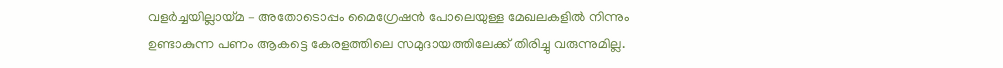വളർച്ചയില്ലായ്മ – അതോടൊപ്പം മൈഗ്രേഷൻ പോലെയുള്ള മേഖലകളിൽ നിന്നും ഉണ്ടാകുന്ന പണം ആകട്ടെ കേരളത്തിലെ സമുദായത്തിലേക്ക് തിരിച്ചു വരുന്നുമില്ല.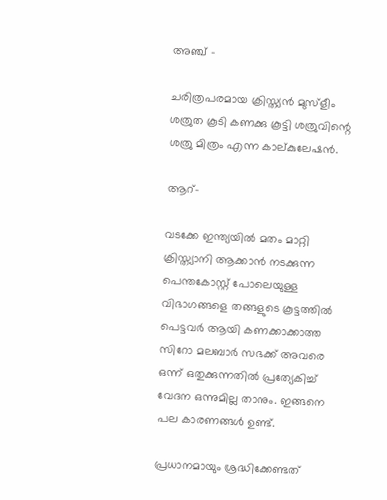അഞ്ച് –

ചരിത്രപരമായ ക്രിസ്ത്യൻ മുസ്ളീം ശത്രുത കൂടി കണക്കു കൂട്ടി ശത്രുവിന്റെ ശത്രു മിത്രം എന്ന കാല്കുലേഷൻ.

ആറ്-

വടക്കേ ഇന്ത്യയിൽ മതം മാറ്റി ക്രിസ്ത്യാനി ആക്കാൻ നടക്കുന്ന പെന്തകോസ്റ്റ് പോലെയുള്ള വിഭാഗങ്ങളെ തങ്ങളുടെ കൂട്ടത്തിൽ പെട്ടവർ ആയി കണക്കാക്കാത്ത സിറോ മലബാർ സഭക്ക് അവരെ ഒന്ന് ഒതുക്കുന്നതിൽ പ്രത്യേകിച്ച് വേദന ഒന്നുമില്ല താനും. ഇങ്ങനെ പല കാരണങ്ങൾ ഉണ്ട്.

പ്രധാനമായും ശ്രദ്ധിക്കേണ്ടത്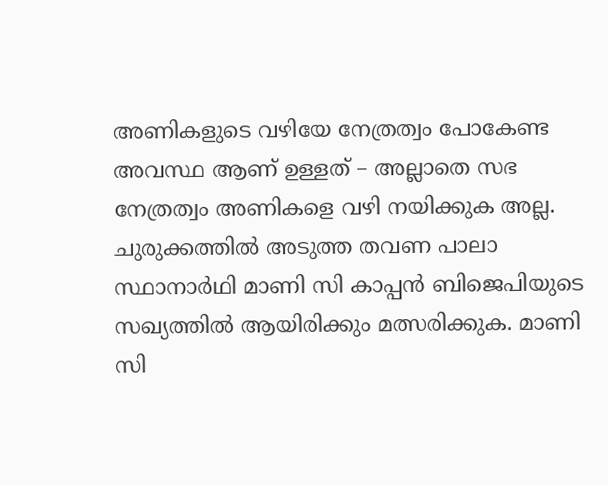അണികളുടെ വഴിയേ നേത്രത്വം പോകേണ്ട അവസ്ഥ ആണ് ഉള്ളത് – അല്ലാതെ സഭ നേത്രത്വം അണികളെ വഴി നയിക്കുക അല്ല. ചുരുക്കത്തിൽ അടുത്ത തവണ പാലാ സ്ഥാനാർഥി മാണി സി കാപ്പൻ ബിജെപിയുടെ സഖ്യത്തിൽ ആയിരിക്കും മത്സരിക്കുക. മാണി സി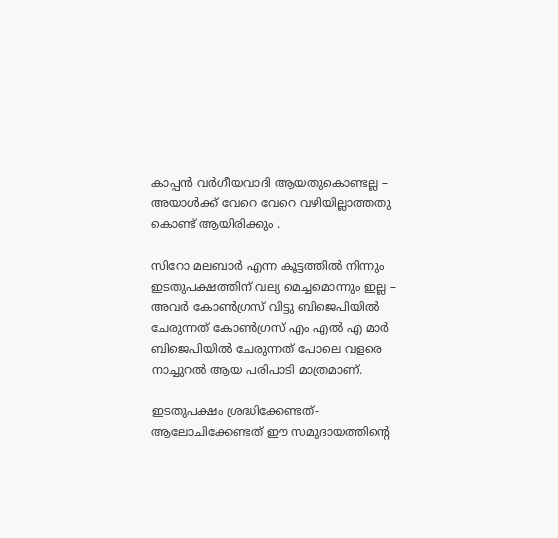കാപ്പൻ വർഗീയവാദി ആയതുകൊണ്ടല്ല – അയാൾക്ക് വേറെ വേറെ വഴിയില്ലാത്തതു കൊണ്ട് ആയിരിക്കും .

സിറോ മലബാർ എന്ന കൂട്ടത്തിൽ നിന്നും ഇടതുപക്ഷത്തിന് വല്യ മെച്ചമൊന്നും ഇല്ല – അവർ കോൺഗ്രസ് വിട്ടു ബിജെപിയിൽ ചേരുന്നത് കോൺഗ്രസ് എം എൽ എ മാർ ബിജെപിയിൽ ചേരുന്നത് പോലെ വളരെ നാച്ചുറൽ ആയ പരിപാടി മാത്രമാണ്.

ഇടതുപക്ഷം ശ്രദ്ധിക്കേണ്ടത്- ആലോചിക്കേണ്ടത് ഈ സമുദായത്തിന്റെ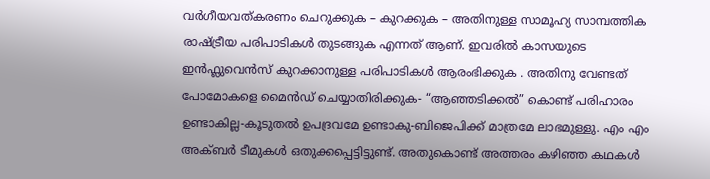വർഗീയവത്കരണം ചെറുക്കുക – കുറക്കുക – അതിനുള്ള സാമൂഹ്യ സാമ്പത്തിക രാഷ്ട്രീയ പരിപാടികൾ തുടങ്ങുക എന്നത് ആണ്. ഇവരിൽ കാസയുടെ ഇൻഫ്ലുവെൻസ് കുറക്കാനുള്ള പരിപാടികൾ ആരംഭിക്കുക . അതിനു വേണ്ടത്
പോമോകളെ മൈൻഡ് ചെയ്യാതിരിക്കുക- “ആഞ്ഞടിക്കൽ” കൊണ്ട് പരിഹാരം ഉണ്ടാകില്ല-കൂടുതൽ ഉപദ്രവമേ ഉണ്ടാകു-ബിജെപിക്ക് മാത്രമേ ലാഭമുള്ളു. എം എം അക്ബർ ടീമുകൾ ഒതുക്കപ്പെട്ടിട്ടുണ്ട്. അതുകൊണ്ട് അത്തരം കഴിഞ്ഞ കഥകൾ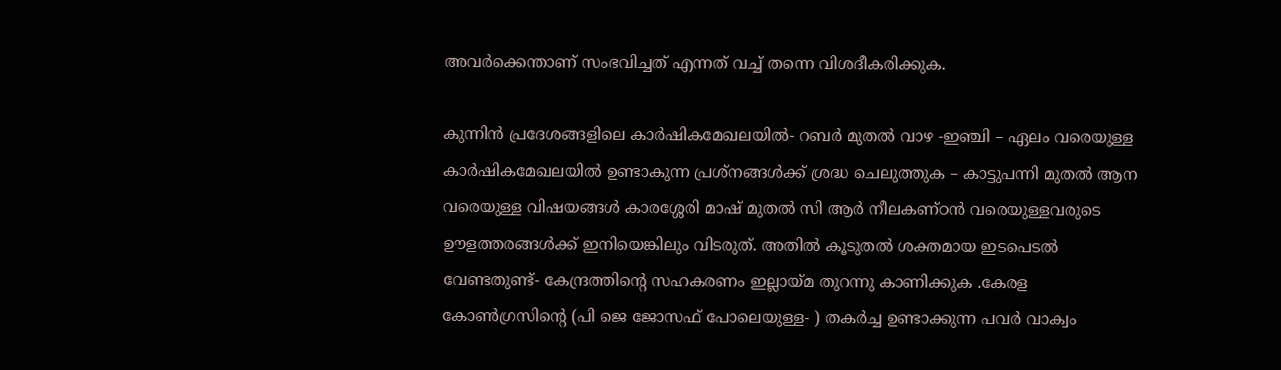അവർക്കെന്താണ് സംഭവിച്ചത് എന്നത് വച്ച് തന്നെ വിശദീകരിക്കുക.

കുന്നിൻ പ്രദേശങ്ങളിലെ കാർഷികമേഖലയിൽ- റബർ മുതൽ വാഴ -ഇഞ്ചി – ഏലം വരെയുള്ള കാർഷികമേഖലയിൽ ഉണ്ടാകുന്ന പ്രശ്നങ്ങൾക്ക് ശ്രദ്ധ ചെലുത്തുക – കാട്ടുപന്നി മുതൽ ആന വരെയുള്ള വിഷയങ്ങൾ കാരശ്ശേരി മാഷ് മുതൽ സി ആർ നീലകണ്ഠൻ വരെയുള്ളവരുടെ ഊളത്തരങ്ങൾക്ക് ഇനിയെങ്കിലും വിടരുത്. അതിൽ കൂടുതൽ ശക്തമായ ഇടപെടൽ വേണ്ടതുണ്ട്- കേന്ദ്രത്തിന്റെ സഹകരണം ഇല്ലായ്മ തുറന്നു കാണിക്കുക .കേരള കോൺഗ്രസിന്റെ (പി ജെ ജോസഫ് പോലെയുള്ള- ) തകർച്ച ഉണ്ടാക്കുന്ന പവർ വാക്വം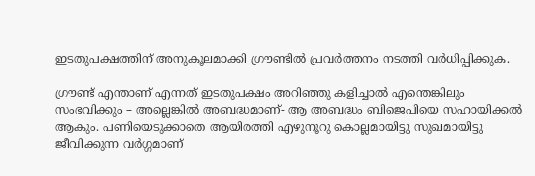ഇടതുപക്ഷത്തിന് അനുകൂലമാക്കി ഗ്രൗണ്ടിൽ പ്രവർത്തനം നടത്തി വർധിപ്പിക്കുക.

ഗ്രൗണ്ട് എന്താണ് എന്നത് ഇടതുപക്ഷം അറിഞ്ഞു കളിച്ചാൽ എന്തെങ്കിലും സംഭവിക്കും – അല്ലെങ്കിൽ അബദ്ധമാണ്- ആ അബദ്ധം ബിജെപിയെ സഹായിക്കൽ ആകും. പണിയെടുക്കാതെ ആയിരത്തി എഴുനൂറു കൊല്ലമായിട്ടു സുഖമായിട്ടു ജീവിക്കുന്ന വർഗ്ഗമാണ്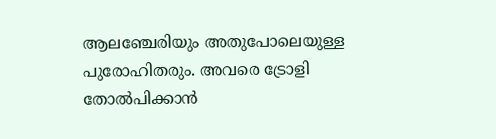ആലഞ്ചേരിയും അതുപോലെയുള്ള പുരോഹിതരും. അവരെ ട്രോളി തോൽപിക്കാൻ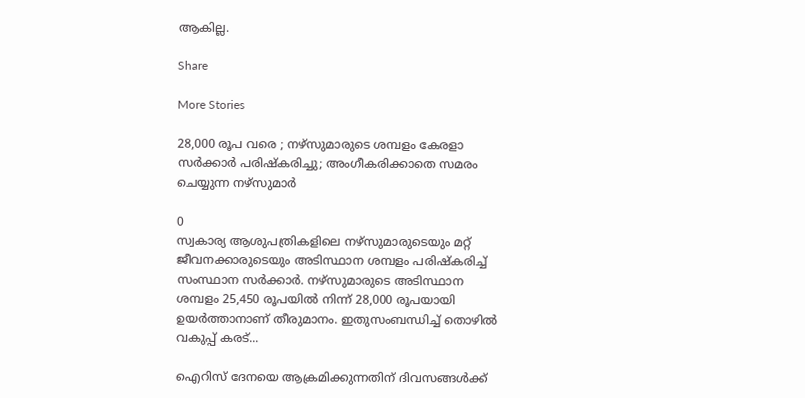ആകില്ല.

Share

More Stories

28,000 രൂപ വരെ ; നഴ്സുമാരുടെ ശമ്പളം കേരളാ സർക്കാർ പരിഷ്കരിച്ചു; അംഗീകരിക്കാതെ സമരം ചെയ്യുന്ന നഴ്സുമാർ

0
സ്വകാര്യ ആശുപത്രികളിലെ നഴ്‌സുമാരുടെയും മറ്റ് ജീവനക്കാരുടെയും അടിസ്ഥാന ശമ്പളം പരിഷ്‌കരിച്ച് സംസ്ഥാന സർക്കാർ. നഴ്‌സുമാരുടെ അടിസ്ഥാന ശമ്പളം 25,450 രൂപയിൽ നിന്ന് 28,000 രൂപയായി ഉയർത്താനാണ് തീരുമാനം. ഇതുസംബന്ധിച്ച് തൊഴിൽ വകുപ്പ് കരട്...

ഐറിസ് ദേനയെ ആക്രമിക്കുന്നതിന് ദിവസങ്ങൾക്ക്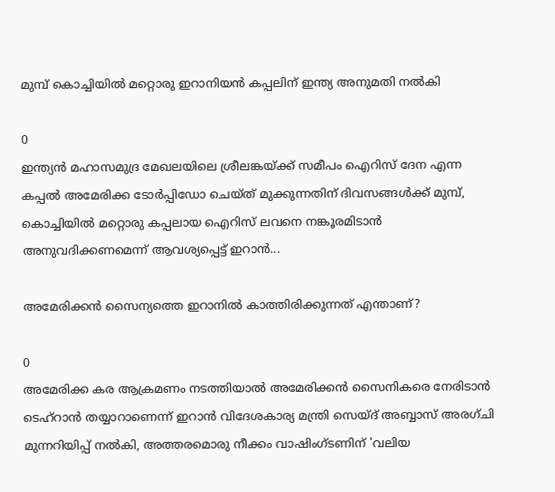മുമ്പ് കൊച്ചിയിൽ മറ്റൊരു ഇറാനിയൻ കപ്പലിന് ഇന്ത്യ അനുമതി നൽകി

0
ഇന്ത്യൻ മഹാസമുദ്ര മേഖലയിലെ ശ്രീലങ്കയ്ക്ക് സമീപം ഐറിസ് ദേന എന്ന കപ്പൽ അമേരിക്ക ടോർപ്പിഡോ ചെയ്ത് മുക്കുന്നതിന് ദിവസങ്ങൾക്ക് മുമ്പ്, കൊച്ചിയിൽ മറ്റൊരു കപ്പലായ ഐറിസ് ലവനെ നങ്കൂരമിടാൻ അനുവദിക്കണമെന്ന് ആവശ്യപ്പെട്ട് ഇറാൻ...

അമേരിക്കൻ സൈന്യത്തെ ഇറാനിൽ കാത്തിരിക്കുന്നത് എന്താണ്‌?

0
അമേരിക്ക കര ആക്രമണം നടത്തിയാൽ അമേരിക്കൻ സൈനികരെ നേരിടാൻ ടെഹ്‌റാൻ തയ്യാറാണെന്ന് ഇറാൻ വിദേശകാര്യ മന്ത്രി സെയ്‌ദ് അബ്ബാസ് അരഗ്ചി മുന്നറിയിപ്പ് നൽകി, അത്തരമൊരു നീക്കം വാഷിംഗ്ടണിന് 'വലിയ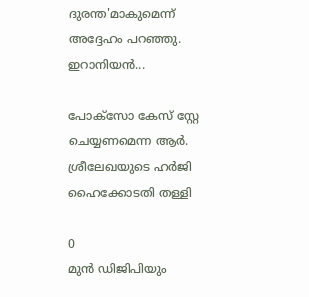ദുരന്ത'മാകുമെന്ന് അദ്ദേഹം പറഞ്ഞു. ഇറാനിയൻ...

പോക്സോ കേസ് സ്റ്റേ ചെയ്യണമെന്ന ആർ. ശ്രീലേഖയുടെ ഹർജി ഹൈക്കോടതി തള്ളി

0
മുൻ ഡിജിപിയും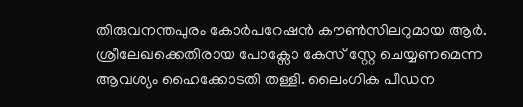തിരുവനന്തപുരം കോർപറേഷൻ കൗൺസിലറുമായ ആർ. ശ്രീലേഖക്കെതിരായ പോക്സോ കേസ് സ്റ്റേ ചെയ്യണമെന്ന ആവശ്യം ഹൈക്കോടതി തള്ളി. ലൈംഗിക പീഡന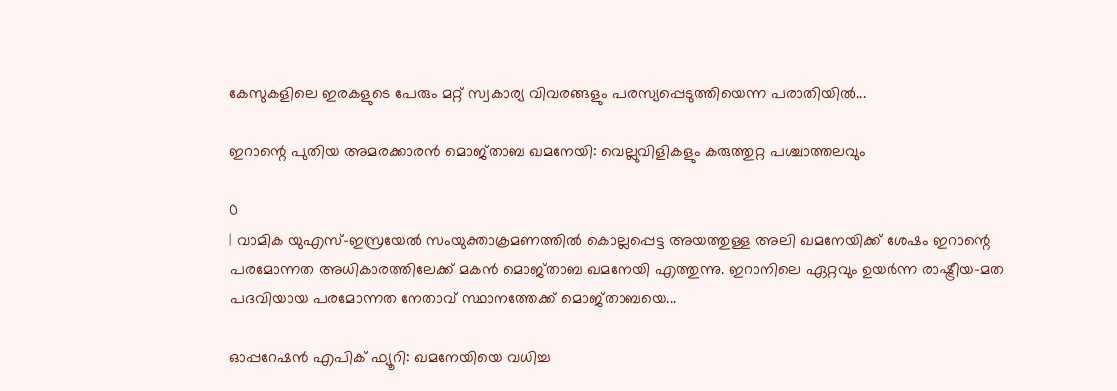കേസുകളിലെ ഇരകളുടെ പേരും മറ്റ് സ്വകാര്യ വിവരങ്ങളും പരസ്യപ്പെടുത്തിയെന്ന പരാതിയിൽ...

ഇറാന്റെ പുതിയ അമരക്കാരൻ മൊജ്താബ ഖമനേയി: വെല്ലുവിളികളും കരുത്തുറ്റ പശ്ചാത്തലവും

0
| വാമിക യുഎസ്-ഇസ്രയേൽ സംയുക്താക്രമണത്തിൽ കൊല്ലപ്പെട്ട അയത്തുള്ള അലി ഖമനേയിക്ക് ശേഷം ഇറാന്റെ പരമോന്നത അധികാരത്തിലേക്ക് മകൻ മൊജ്താബ ഖമനേയി എത്തുന്നു. ഇറാനിലെ ഏറ്റവും ഉയർന്ന രാഷ്ട്രീയ-മത പദവിയായ പരമോന്നത നേതാവ് സ്ഥാനത്തേക്ക് മൊജ്താബയെ...

ഓപ്പറേഷൻ എപിക് ഫ്യൂറി: ഖമനേയിയെ വധിച്ച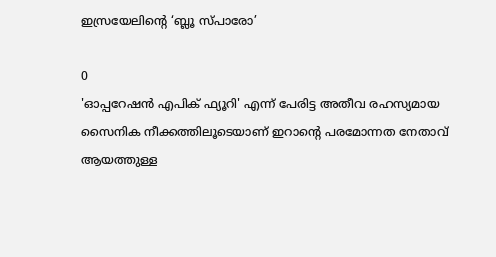ഇസ്രയേലിന്റെ ‘ബ്ലൂ സ്പാരോ’

0
'ഓപ്പറേഷൻ എപിക് ഫ്യൂറി' എന്ന് പേരിട്ട അതീവ രഹസ്യമായ സൈനിക നീക്കത്തിലൂടെയാണ് ഇറാന്റെ പരമോന്നത നേതാവ് ആയത്തുള്ള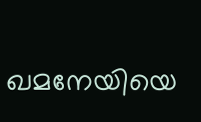ഖമനേയിയെ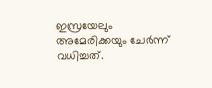ഇസ്രയേലും അമേരിക്കയും ചേർന്ന് വധിച്ചത്.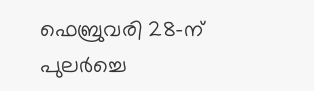ഫെബ്രുവരി 28-ന് പുലർച്ചെ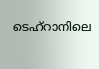ടെഹ്റാനിലെ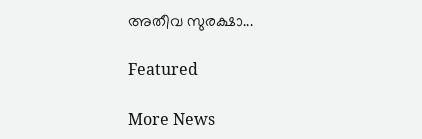അതീവ സുരക്ഷാ...

Featured

More News